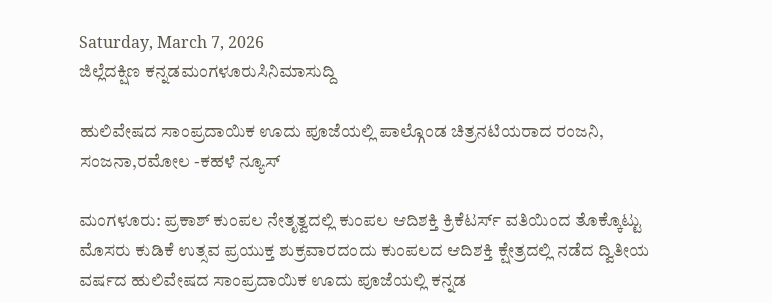Saturday, March 7, 2026
ಜಿಲ್ಲೆದಕ್ಷಿಣ ಕನ್ನಡಮಂಗಳೂರುಸಿನಿಮಾಸುದ್ದಿ

ಹುಲಿವೇಷದ ಸಾಂಪ್ರದಾಯಿಕ ಊದು ಪೂಜೆಯಲ್ಲಿ ಪಾಲ್ಗೊಂಡ ಚಿತ್ರನಟಿಯರಾದ ರಂಜನಿ, ಸಂಜನಾ,ರಮೋಲ -ಕಹಳೆ ನ್ಯೂಸ್

ಮಂಗಳೂರು: ಪ್ರಕಾಶ್ ಕುಂಪಲ ನೇತೃತ್ವದಲ್ಲಿ ಕುಂಪಲ ಆದಿಶಕ್ತಿ ಕ್ರಿಕೆಟರ್ಸ್ ವತಿಯಿಂದ ತೊಕ್ಕೊಟ್ಟು ಮೊಸರು ಕುಡಿಕೆ ಉತ್ಸವ ಪ್ರಯುಕ್ತ ಶುಕ್ರವಾರದಂದು ಕುಂಪಲದ ಆದಿಶಕ್ತಿ ಕ್ಷೇತ್ರದಲ್ಲಿ ನಡೆದ ದ್ವಿತೀಯ ವರ್ಷದ ಹುಲಿವೇಷದ ಸಾಂಪ್ರದಾಯಿಕ ಊದು ಪೂಜೆಯಲ್ಲಿ ಕನ್ನಡ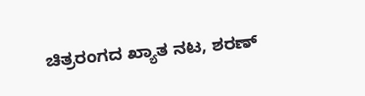ಚಿತ್ರರಂಗದ ಖ್ಯಾತ ನಟ, ಶರಣ್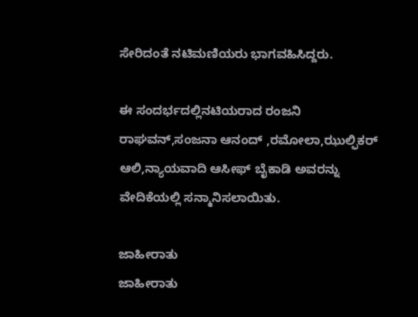ಸೇರಿದಂತೆ ನಟಿಮಣಿಯರು ಭಾಗವಹಿಸಿದ್ದರು.

ಈ ಸಂದರ್ಭದಲ್ಲಿನಟಿಯರಾದ ರಂಜನಿ ರಾಘವನ್,ಸಂಜನಾ ಆನಂದ್ ,ರಮೋಲಾ,ಝುಲ್ಫಿಕರ್ ಆಲಿ,ನ್ಯಾಯವಾದಿ ಆಸೀಫ್ ಬೈಕಾಡಿ ಅವರನ್ನು ವೇದಿಕೆಯಲ್ಲಿ ಸನ್ಮಾನಿಸಲಾಯಿತು.

ಜಾಹೀರಾತು
ಜಾಹೀರಾತು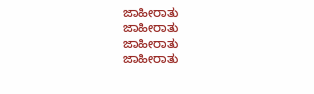ಜಾಹೀರಾತು
ಜಾಹೀರಾತು
ಜಾಹೀರಾತು
ಜಾಹೀರಾತು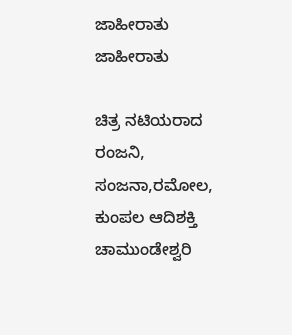ಜಾಹೀರಾತು
ಜಾಹೀರಾತು

ಚಿತ್ರ ನಟಿಯರಾದ ರಂಜನಿ, ಸಂಜನಾ,ರಮೋಲ, ಕುಂಪಲ ಆದಿಶಕ್ತಿ ಚಾಮುಂಡೇಶ್ವರಿ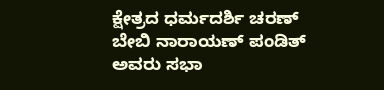ಕ್ಷೇತ್ರದ ಧರ್ಮದರ್ಶಿ ಚರಣ್ ಬೇಬಿ ನಾರಾಯಣ್ ಪಂಡಿತ್ ಅವರು ಸಭಾ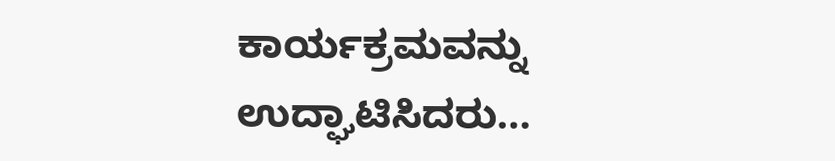ಕಾರ್ಯಕ್ರಮವನ್ನು ಉದ್ಘಾಟಿಸಿದರು…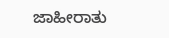ಜಾಹೀರಾತು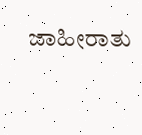ಜಾಹೀರಾತು